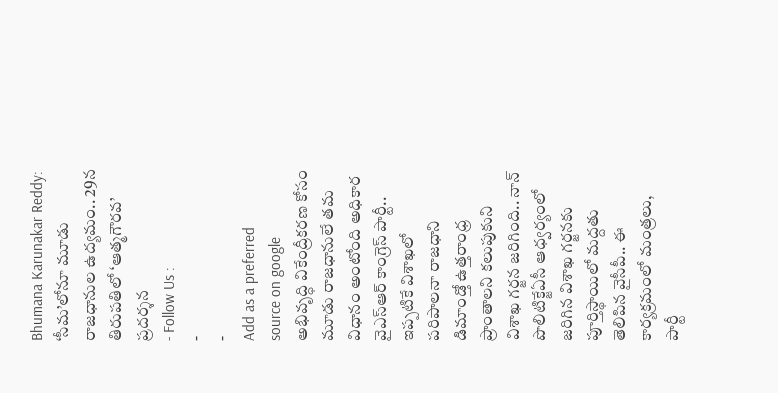Bhumana Karunakar Reddy: ‘సీమ’లోనూ మూడు రాజధానుల ఉద్యమం.. 29న తిరుపతిలో ‘ఆత్మగౌరవ’ ప్రదర్శన
- Follow Us :
-
-
Add as a preferred
source on google
అభివృద్ధి వికేంద్రీకరణ కోసం మూడు రాజధానులే తమ విధానం అంటోంది అధికార వైఎస్ఆర్ కాంగ్రెస్ పార్టీ.. ఇప్పటికే విశాఖలో పరిపాలనా రాజధాని డిమాండ్తో ఉత్తరాంధ్ర ప్రాంతాలని కలుపుకుని విశాఖ గర్జన జరిగింది.. నాన్ పొలిటిక్జేఏసీ ఆధ్వర్యంలో జరిగిన విశాఖ గర్జనకు పూర్తిస్థాయిలో మద్దతు తెలిపిన వైసీపీ.. ఈ కార్యక్రమంలో మంత్రలు, పార్టీ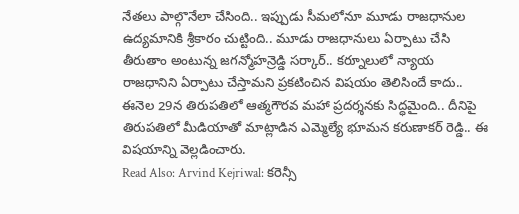నేతలు పాల్గొనేలా చేసింది.. ఇప్పుడు సీమలోనూ మూడు రాజధానుల ఉద్యమానికి శ్రీకారం చుట్టింది.. మూడు రాజధానులు ఏర్పాటు చేసి తీరుతాం అంటున్న జగన్మోహన్రెడ్డి సర్కార్.. కర్నూలులో న్యాయ రాజధానిని ఏర్పాటు చేస్తామని ప్రకటించిన విషయం తెలిసిందే కాదు.. ఈనెల 29న తిరుపతిలో ఆత్మగౌరవ మహా ప్రదర్శనకు సిద్ధమైంది.. దీనిపై తిరుపతిలో మీడియాతో మాట్లాడిన ఎమ్మెల్యే భూమన కరుణాకర్ రెడ్డి.. ఈ విషయాన్ని వెల్లడించారు.
Read Also: Arvind Kejriwal: కరెన్సీ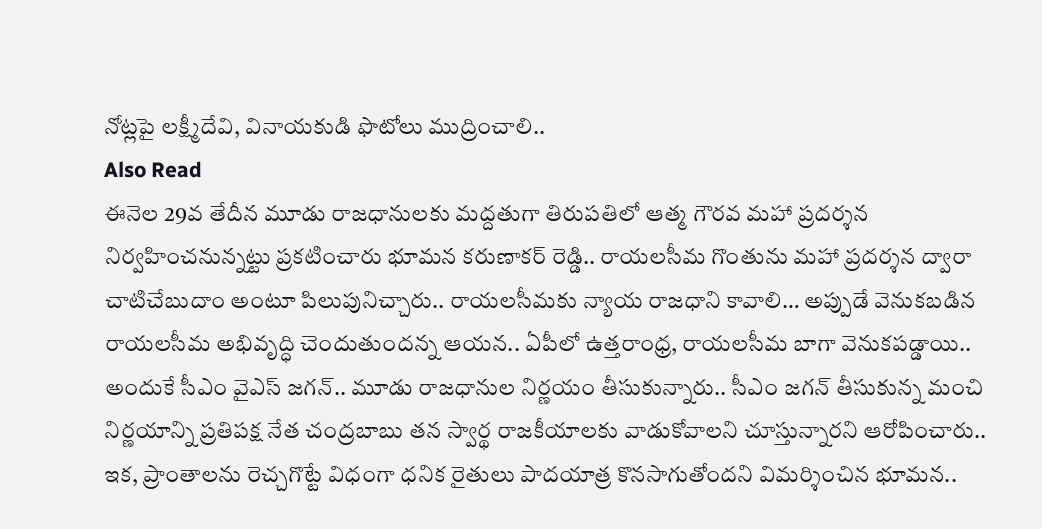నోట్లపై లక్ష్మీదేవి, వినాయకుడి ఫొటోలు ముద్రించాలి..
Also Read
ఈనెల 29వ తేదీన మూడు రాజధానులకు మద్దతుగా తిరుపతిలో ఆత్మ గౌరవ మహా ప్రదర్శన నిర్వహించనున్నట్టు ప్రకటించారు భూమన కరుణాకర్ రెడ్డి.. రాయలసీమ గొంతును మహా ప్రదర్శన ద్వారా చాటిచేబుదాం అంటూ పిలుపునిచ్చారు.. రాయలసీమకు న్యాయ రాజధాని కావాలి… అప్పుడే వెనుకబడిన రాయలసీమ అభివృద్ధి చెందుతుందన్న ఆయన.. ఏపీలో ఉత్తరాంధ్ర, రాయలసీమ బాగా వెనుకపడ్డాయి.. అందుకే సీఎం వైఎస్ జగన్.. మూడు రాజధానుల నిర్ణయం తీసుకున్నారు.. సీఎం జగన్ తీసుకున్న మంచి నిర్ణయాన్ని ప్రతిపక్ష నేత చంద్రబాబు తన స్వార్థ రాజకీయాలకు వాడుకోవాలని చూస్తున్నారని ఆరోపించారు.. ఇక, ప్రాంతాలను రెచ్చగొట్టే విధంగా ధనిక రైతులు పాదయాత్ర కొనసాగుతోందని విమర్శించిన భూమన..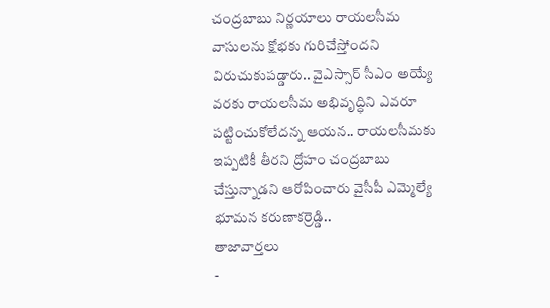చంద్రబాబు నిర్ణయాలు రాయలసీమ వాసులను క్షోభకు గురిచేస్తోందని విరుచుకుపడ్డారు.. వైఎస్సార్ సీఎం అయ్యే వరకు రాయలసీమ అభివృద్ధిని ఎవరూ పట్టించుకోలేదన్న ఆయన.. రాయలసీమకు ఇప్పటికీ తీరని ద్రోహం చంద్రబాబు చేస్తున్నాడని ఆరోపించారు వైసీపీ ఎమ్మెల్యే భూమన కరుణాకర్రెడ్డి..
తాజావార్తలు
-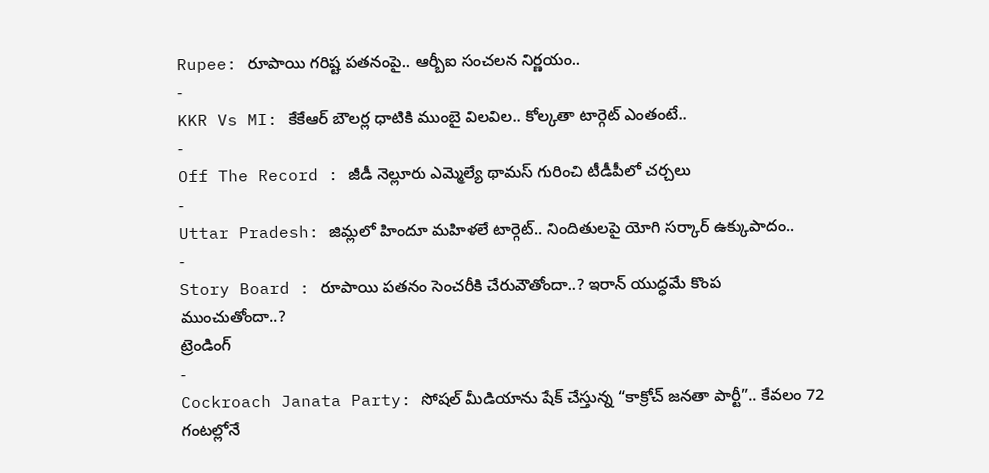Rupee: రూపాయి గరిష్ట పతనంపై.. ఆర్బీఐ సంచలన నిర్ణయం..
-
KKR Vs MI: కేకేఆర్ బౌలర్ల ధాటికి ముంబై విలవిల.. కోల్కతా టార్గెట్ ఎంతంటే..
-
Off The Record : జీడీ నెల్లూరు ఎమ్మెల్యే థామస్ గురించి టీడీపీలో చర్చలు
-
Uttar Pradesh: జిమ్లలో హిందూ మహిళలే టార్గెట్.. నిందితులపై యోగి సర్కార్ ఉక్కుపాదం..
-
Story Board : రూపాయి పతనం సెంచరీకి చేరువౌతోందా..? ఇరాన్ యుద్ధమే కొంప ముంచుతోందా..?
ట్రెండింగ్
-
Cockroach Janata Party: సోషల్ మీడియాను షేక్ చేస్తున్న “కాక్రోచ్ జనతా పార్టీ”.. కేవలం 72 గంటల్లోనే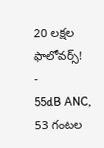20 లక్షల ఫాలోవర్స్!
-
55dB ANC, 53 గంటల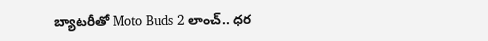బ్యాటరీతో Moto Buds 2 లాంచ్.. ధర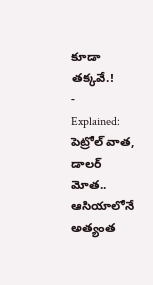కూడా తక్కవే.!
-
Explained: పెట్రోల్ వాత, డాలర్ మోత.. ఆసియాలోనే అత్యంత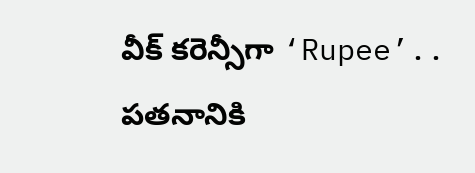వీక్ కరెన్సీగా ‘Rupee’.. పతనానికి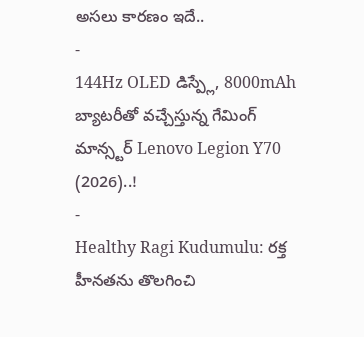అసలు కారణం ఇదే..
-
144Hz OLED డిస్ప్లే, 8000mAh బ్యాటరీతో వచ్చేస్తున్న గేమింగ్ మాన్స్టర్ Lenovo Legion Y70 (2026)..!
-
Healthy Ragi Kudumulu: రక్త హీనతను తొలగించి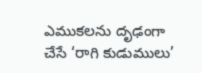ఎముకలను దృఢంగా చేసే ‘రాగి కుడుములు’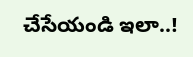చేసేయండి ఇలా..!